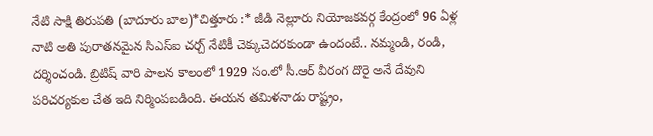నేటి సాక్షి తిరుపతి (బాదూరు బాల)*చిత్తూరు :* జీడి నెల్లూరు నియోజకవర్గ కేంద్రంలో 96 ఏళ్ల నాటి అతి పురాతనమైన సిఎస్ఐ చర్చ్ నేటికీ చెక్కుచెదరకుండా ఉందంటే.. నమ్మండి, రండి, దర్శించండి. బ్రిటిష్ వారి పాలన కాలంలో 1929 సం.లో సీ.ఆర్ వీరంగ దొరై అనే దేవుని పరిచర్యకుల చేత ఇది నిర్మింపబడింది. ఈయన తమిళనాడు రాష్ట్రం,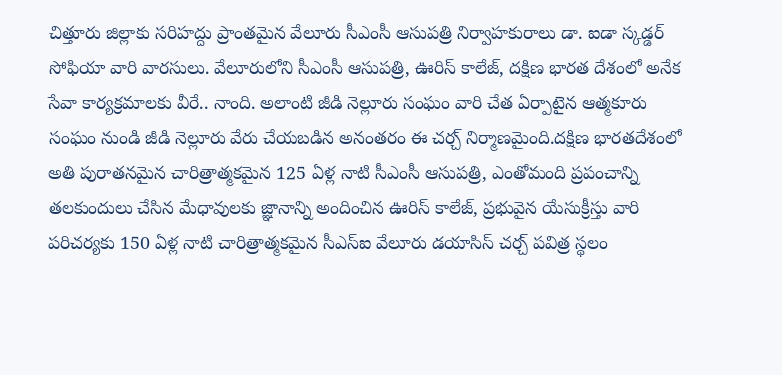చిత్తూరు జిల్లాకు సరిహద్దు ప్రాంతమైన వేలూరు సీఎంసీ ఆసుపత్రి నిర్వాహకురాలు డా. ఐడా స్కడ్డర్ సోఫియా వారి వారసులు. వేలూరులోని సీఎంసీ ఆసుపత్రి, ఊరిస్ కాలేజ్, దక్షిణ భారత దేశంలో అనేక సేవా కార్యక్రమాలకు వీరే.. నాంది. అలాంటి జీడి నెల్లూరు సంఘం వారి చేత ఏర్పాటైన ఆత్మకూరు సంఘం నుండి జీడి నెల్లూరు వేరు చేయబడిన అనంతరం ఈ చర్చ్ నిర్మాణమైంది.దక్షిణ భారతదేశంలో అతి పురాతనమైన చారిత్రాత్మకమైన 125 ఏళ్ల నాటి సీఎంసీ ఆసుపత్రి, ఎంతోమంది ప్రపంచాన్ని తలకుందులు చేసిన మేధావులకు జ్ఞానాన్ని అందించిన ఊరిస్ కాలేజ్, ప్రభువైన యేసుక్రీస్తు వారి పరిచర్యకు 150 ఏళ్ల నాటి చారిత్రాత్మకమైన సీఎస్ఐ వేలూరు డయాసిస్ చర్చ్ పవిత్ర స్థలం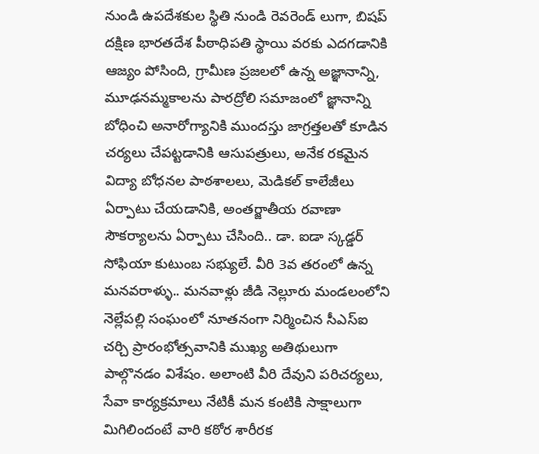నుండి ఉపదేశకుల స్థితి నుండి రెవరెండ్ లుగా, బిషప్ దక్షిణ భారతదేశ పీఠాధిపతి స్థాయి వరకు ఎదగడానికి ఆజ్యం పోసింది, గ్రామీణ ప్రజలలో ఉన్న అజ్ఞానాన్ని, మూఢనమ్మకాలను పారద్రోలి సమాజంలో జ్ఞానాన్ని బోధించి అనారోగ్యానికి ముందస్తు జాగ్రత్తలతో కూడిన చర్యలు చేపట్టడానికి ఆసుపత్రులు, అనేక రకమైన విద్యా బోధనల పాఠశాలలు, మెడికల్ కాలేజీలు ఏర్పాటు చేయడానికి, అంతర్జాతీయ రవాణా సౌకర్యాలను ఏర్పాటు చేసింది.. డా. ఐడా స్కడ్డర్ సోఫియా కుటుంబ సభ్యులే. వీరి 3వ తరంలో ఉన్న మనవరాళ్ళు.. మనవాళ్లు జీడి నెల్లూరు మండలంలోని నెల్లేపల్లి సంఘంలో నూతనంగా నిర్మించిన సీఎస్ఐ చర్చి ప్రారంభోత్సవానికి ముఖ్య అతిథులుగా పాల్గొనడం విశేషం. అలాంటి వీరి దేవుని పరిచర్యలు, సేవా కార్యక్రమాలు నేటికీ మన కంటికి సాక్షాలుగా మిగిలిందంటే వారి కఠోర శారీరక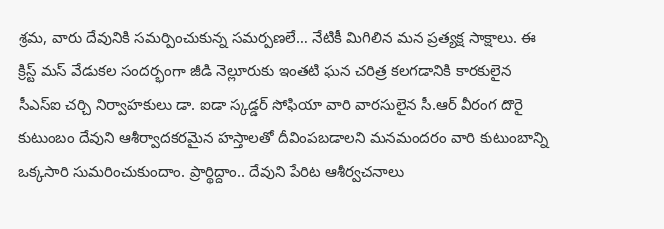శ్రమ, వారు దేవునికి సమర్పించుకున్న సమర్పణలే… నేటికీ మిగిలిన మన ప్రత్యక్ష సాక్షాలు. ఈ క్రిస్ట్ మస్ వేడుకల సందర్భంగా జీడి నెల్లూరుకు ఇంతటి ఘన చరిత్ర కలగడానికి కారకులైన సీఎస్ఐ చర్చి నిర్వాహకులు డా. ఐడా స్కడ్డర్ సోఫియా వారి వారసులైన సీ.ఆర్ వీరంగ దొరై కుటుంబం దేవుని ఆశీర్వాదకరమైన హస్తాలతో దీవింపబడాలని మనమందరం వారి కుటుంబాన్ని ఒక్కసారి సుమరించుకుందాం. ప్రార్థిద్దాం.. దేవుని పేరిట ఆశీర్వచనాలు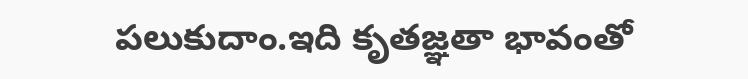పలుకుదాం.ఇది కృతజ్ఞతా భావంతో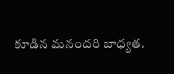కూడిన మనందరి బాధ్యత.